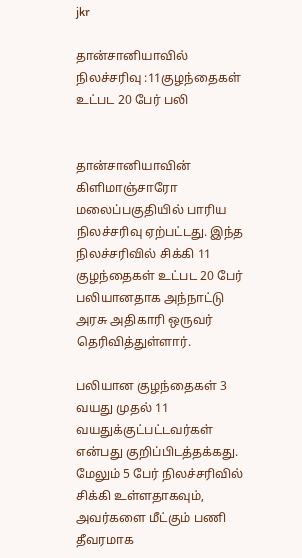jkr

தான்சானியாவில் நிலச்சரிவு :11குழந்தைகள் உட்பட 20 பேர் பலி


தான்சானியாவின் கிளிமாஞ்சாரோ மலைப்பகுதியில் பாரிய நிலச்சரிவு ஏற்பட்டது. இந்த நிலச்சரிவில் சிக்கி 11 குழந்தைகள் உட்பட 20 பேர் பலியானதாக அந்நாட்டு அரசு அதிகாரி ஒருவர் தெரிவித்துள்ளார்.

பலியான குழந்தைகள் 3 வயது முதல் 11 வயதுக்குட்பட்டவர்கள் என்பது குறிப்பிடத்தக்கது. மேலும் 5 பேர் நிலச்சரிவில் சிக்கி உள்ளதாகவும், அவர்களை மீட்கும் பணி தீவரமாக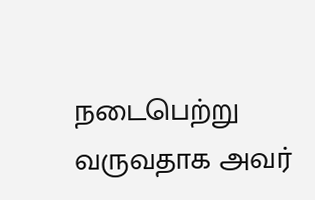நடைபெற்று வருவதாக அவர்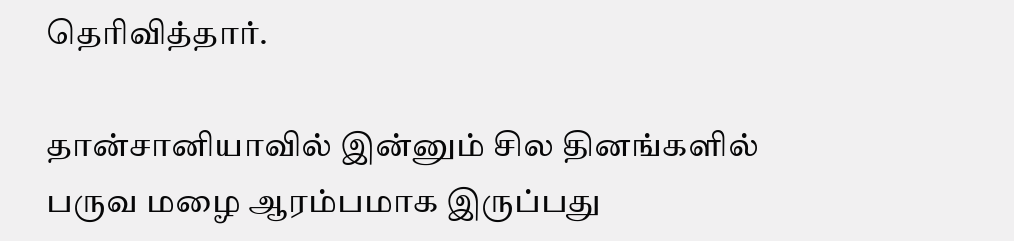தெரிவித்தார்.

தான்சானியாவில் இன்னும் சில தினங்களில் பருவ மழை ஆரம்பமாக இருப்பது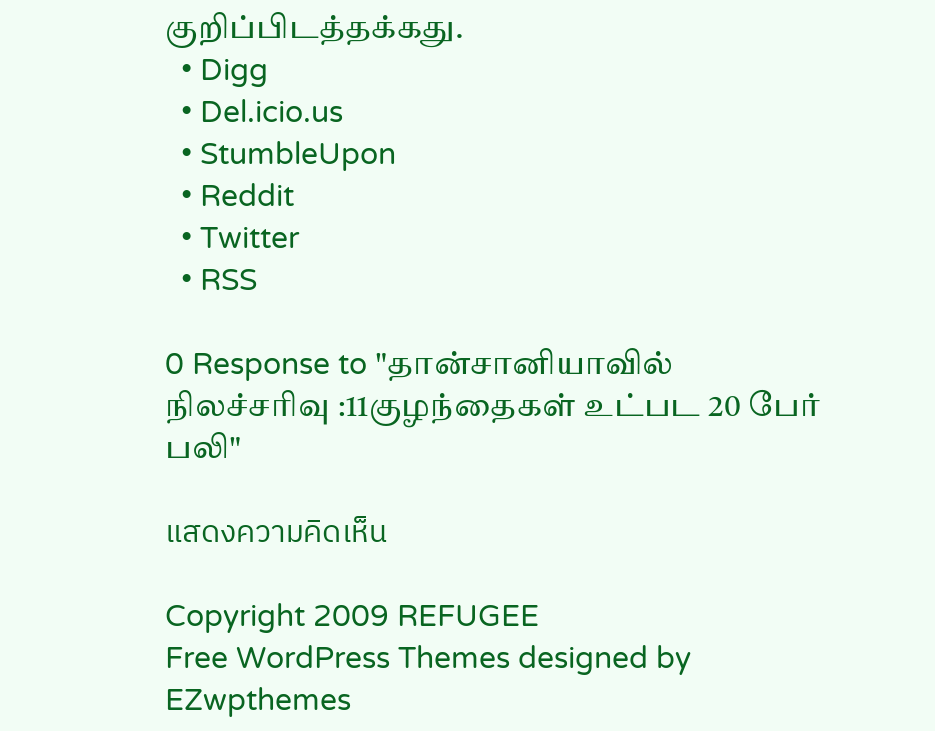குறிப்பிடத்தக்கது.
  • Digg
  • Del.icio.us
  • StumbleUpon
  • Reddit
  • Twitter
  • RSS

0 Response to "தான்சானியாவில் நிலச்சரிவு :11குழந்தைகள் உட்பட 20 பேர் பலி"

แสดงความคิดเห็น

Copyright 2009 REFUGEE
Free WordPress Themes designed by EZwpthemes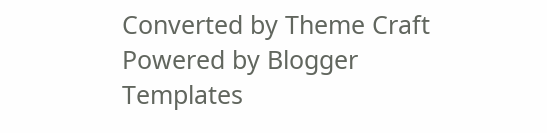Converted by Theme Craft
Powered by Blogger Templates